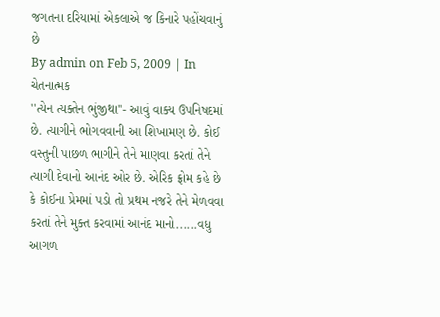જગતના દરિયામાં એકલાએ જ કિનારે પહોંચવાનું છે
By admin on Feb 5, 2009 | In ચેતનાત્મક
''ત્યેન ત્યક્તેન ભુંજીથા''- આવું વાક્ય ઉપનિષદમાં છે. ત્યાગીને ભોગવવાની આ શિખામણ છે. કોઈ વસ્તુની પાછળ ભાગીને તેને માણવા કરતાં તેને ત્યાગી દેવાનો આનંદ ઓર છે. એરિક ફ્રોમ કહે છે કે કોઈના પ્રેમમાં પડો તો પ્રથમ નજરે તેને મેળવવા કરતાં તેને મુક્ત કરવામાં આનંદ માનો......વધુ આગળ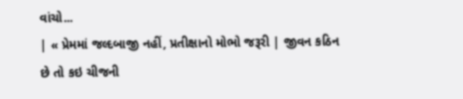વાંચો...
| « પ્રેમમાં જલ્દબાજી નહીં, પ્રતીક્ષાનો મોભો જરૂરી | જીવન કઠિન છે તો કઇ ચીજની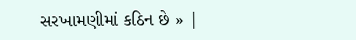સરખામણીમાં કઠિન છે » |